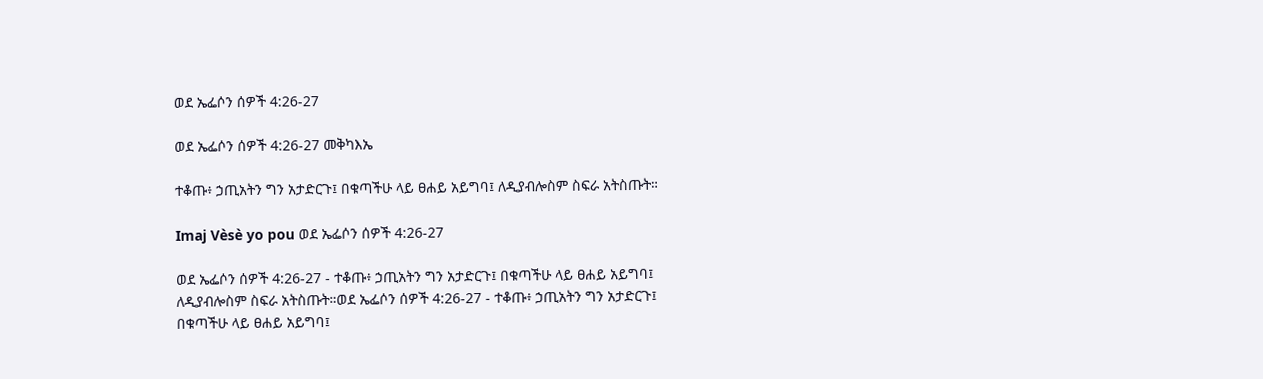ወደ ኤፌሶን ሰዎች 4:26-27

ወደ ኤፌሶን ሰዎች 4:26-27 መቅካእኤ

ተቆጡ፥ ኃጢአትን ግን አታድርጉ፤ በቁጣችሁ ላይ ፀሐይ አይግባ፤ ለዲያብሎስም ስፍራ አትስጡት።

Imaj Vèsè yo pou ወደ ኤፌሶን ሰዎች 4:26-27

ወደ ኤፌሶን ሰዎች 4:26-27 - ተቆጡ፥ ኃጢአትን ግን አታድርጉ፤ በቁጣችሁ ላይ ፀሐይ አይግባ፤ ለዲያብሎስም ስፍራ አትስጡት።ወደ ኤፌሶን ሰዎች 4:26-27 - ተቆጡ፥ ኃጢአትን ግን አታድርጉ፤ በቁጣችሁ ላይ ፀሐይ አይግባ፤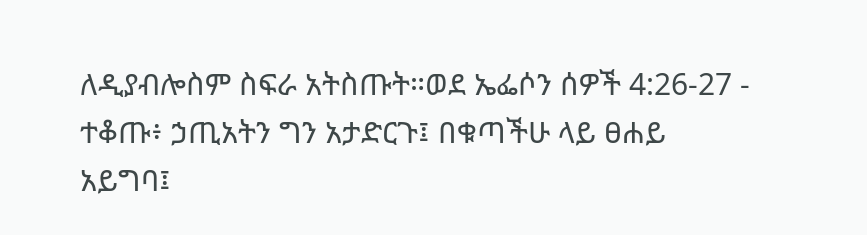ለዲያብሎስም ስፍራ አትስጡት።ወደ ኤፌሶን ሰዎች 4:26-27 - ተቆጡ፥ ኃጢአትን ግን አታድርጉ፤ በቁጣችሁ ላይ ፀሐይ አይግባ፤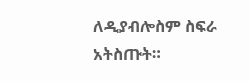ለዲያብሎስም ስፍራ አትስጡት።